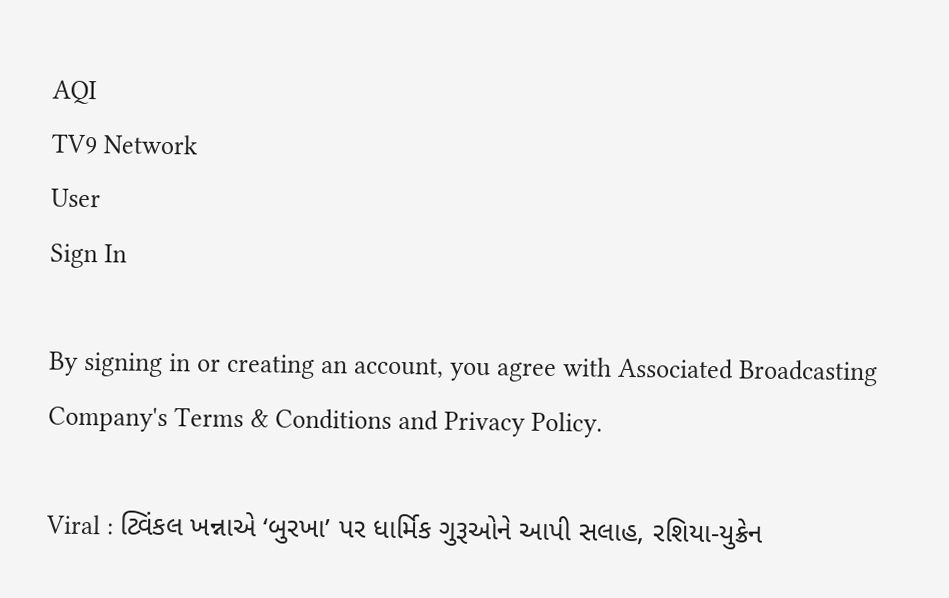AQI
TV9 Network
User
Sign In

By signing in or creating an account, you agree with Associated Broadcasting Company's Terms & Conditions and Privacy Policy.

Viral : ટ્વિંકલ ખન્નાએ ‘બુરખા’ પર ધાર્મિક ગુરૂઓને આપી સલાહ, રશિયા-યુક્રેન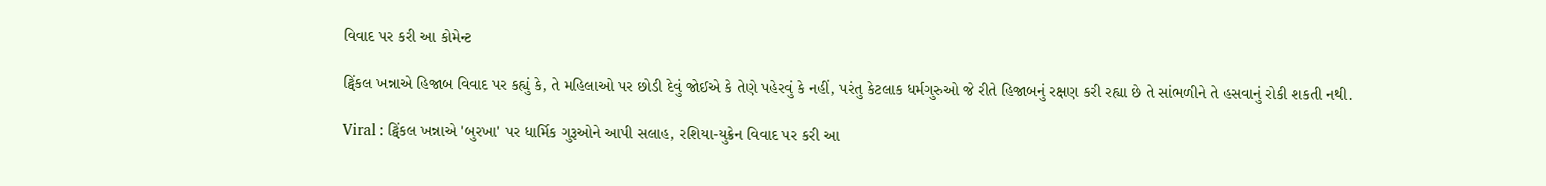વિવાદ પર કરી આ કોમેન્ટ

ટ્વિંકલ ખન્નાએ હિજાબ વિવાદ પર કહ્યું કે, તે મહિલાઓ પર છોડી દેવું જોઈએ કે તેણે પહેરવું કે નહીં, પરંતુ કેટલાક ધર્મગુરુઓ જે રીતે હિજાબનું રક્ષણ કરી રહ્યા છે તે સાંભળીને તે હસવાનું રોકી શકતી નથી.

Viral : ટ્વિંકલ ખન્નાએ 'બુરખા' પર ધાર્મિક ગુરૂઓને આપી સલાહ, રશિયા-યુક્રેન વિવાદ પર કરી આ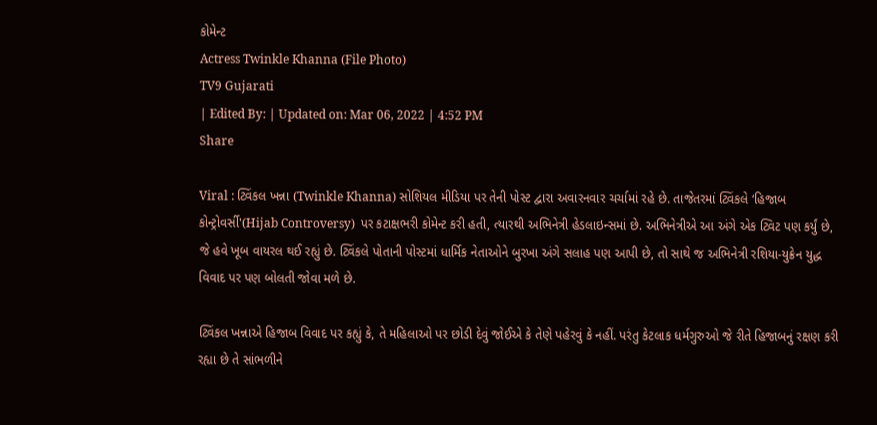કોમેન્ટ
Actress Twinkle Khanna (File Photo)
TV9 Gujarati
| Edited By: | Updated on: Mar 06, 2022 | 4:52 PM
Share

Viral : ટ્વિંકલ ખન્ના (Twinkle Khanna) સોશિયલ મીડિયા પર તેની પોસ્ટ દ્વારા અવારનવાર ચર્ચામાં રહે છે. તાજેતરમાં ટ્વિંકલે ‘હિજાબ કોન્ટ્રોવર્સી'(Hijab Controversy)  પર કટાક્ષભરી કોમેન્ટ કરી હતી, ત્યારથી અભિનેત્રી હેડલાઇન્સમાં છે. અભિનેત્રીએ આ અંગે એક ટ્વિટ પણ કર્યું છે, જે હવે ખૂબ વાયરલ થઈ રહ્યું છે. ટ્વિંકલે પોતાની પોસ્ટમાં ધાર્મિક નેતાઓને બુરખા અંગે સલાહ પણ આપી છે, તો સાથે જ અભિનેત્રી રશિયા-યુક્રેન યુદ્ધ વિવાદ પર પણ બોલતી જોવા મળે છે.

ટ્વિંકલ ખન્નાએ હિજાબ વિવાદ પર કહ્યું કે, તે મહિલાઓ પર છોડી દેવું જોઈએ કે તેણે પહેરવું કે નહીં. પરંતુ કેટલાક ધર્મગુરુઓ જે રીતે હિજાબનું રક્ષણ કરી રહ્યા છે તે સાંભળીને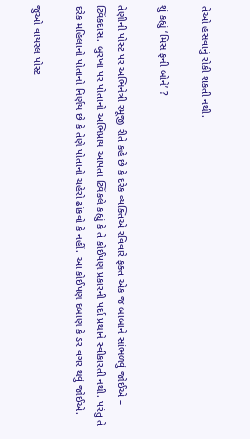તેઓ હસવાનું રોકી શકતી નથી.

શું કહ્યું ‘મિસ ફની બોને’ ?

તેણીની પોસ્ટ પર અભિનેત્રી રમૂજી રીતે કહે છે કે દરેક વ્યક્તિએ રવિવારે ફક્ત એક જ બાબાને સાંભળવું જોઈએ – ટ્વિંકદાસ. બુરખા પર પોતાનો અભિપ્રાય આપતા ટ્વિંકલે કહ્યું કે તે કોઈપણ પ્રકારની પર્દા પ્રથાને સ્વીકારતી નથી. પરંતુ તે દરેક મહિલાનો પોતાનો નિર્ણય છે કે તેણે પોતાનો ચહેરો ઢાંકવો કે નહીં. આ કોઈપણ દબાણ કે ડર વગર થવું જોઈએ.

જુઓ વાયરલ પોસ્ટ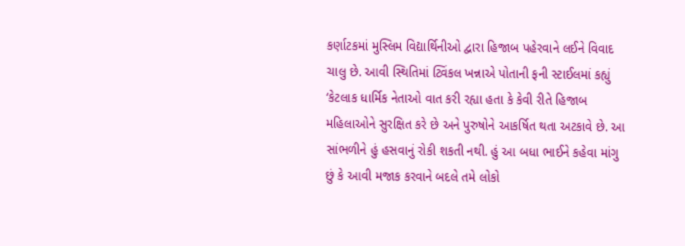કર્ણાટકમાં મુસ્લિમ વિદ્યાર્થિનીઓ દ્વારા હિજાબ પહેરવાને લઈને વિવાદ ચાલુ છે. આવી સ્થિતિમાં ટ્વિંકલ ખન્નાએ પોતાની ફની સ્ટાઈલમાં કહ્યું ‘કેટલાક ધાર્મિક નેતાઓ વાત કરી રહ્યા હતા કે કેવી રીતે હિજાબ મહિલાઓને સુરક્ષિત કરે છે અને પુરુષોને આકર્ષિત થતા અટકાવે છે. આ સાંભળીને હું હસવાનું રોકી શકતી નથી. હું આ બધા ભાઈને કહેવા માંગુ છું કે આવી મજાક કરવાને બદલે તમે લોકો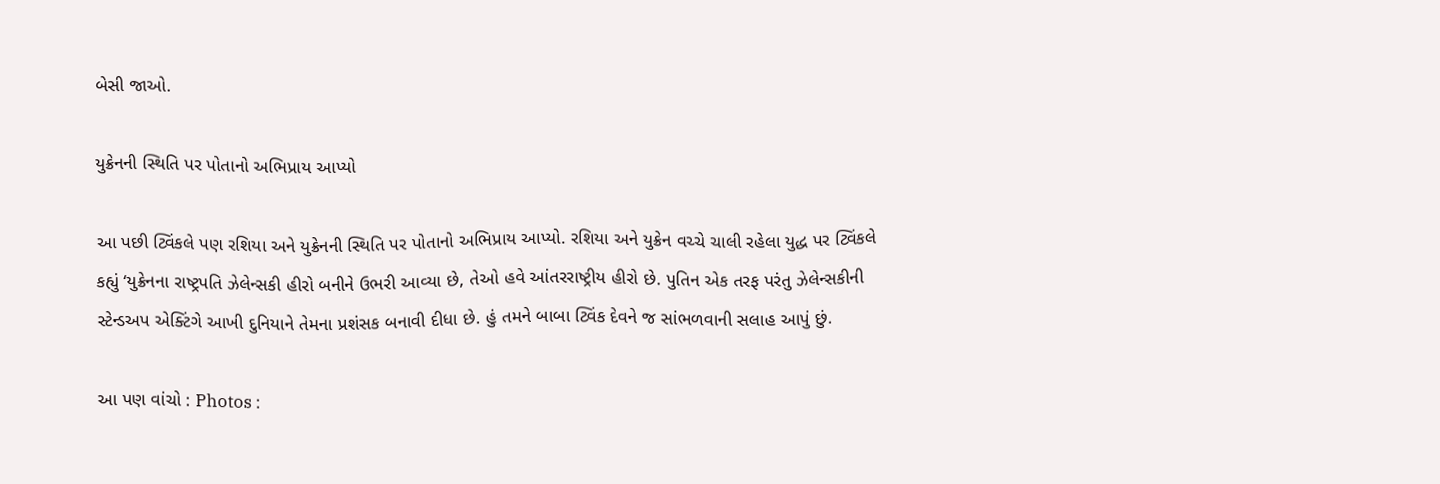બેસી જાઓ.

યુક્રેનની સ્થિતિ પર પોતાનો અભિપ્રાય આપ્યો

આ પછી ટ્વિંકલે પણ રશિયા અને યુક્રેનની સ્થિતિ પર પોતાનો અભિપ્રાય આપ્યો. રશિયા અને યુક્રેન વચ્ચે ચાલી રહેલા યુદ્ધ પર ટ્વિંકલે કહ્યું ‘યુક્રેનના રાષ્ટ્રપતિ ઝેલેન્સકી હીરો બનીને ઉભરી આવ્યા છે, તેઓ હવે આંતરરાષ્ટ્રીય હીરો છે. પુતિન એક તરફ પરંતુ ઝેલેન્સકીની સ્ટેન્ડઅપ એક્ટિંગે આખી દુનિયાને તેમના પ્રશંસક બનાવી દીધા છે. હું તમને બાબા ટ્વિંક દેવને જ સાંભળવાની સલાહ આપું છું.

આ પણ વાંચો : Photos :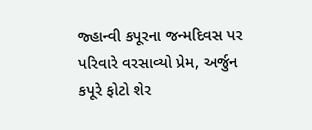જ્હાન્વી કપૂરના જન્મદિવસ પર પરિવારે વરસાવ્યો પ્રેમ, અર્જુન કપૂરે ફોટો શેર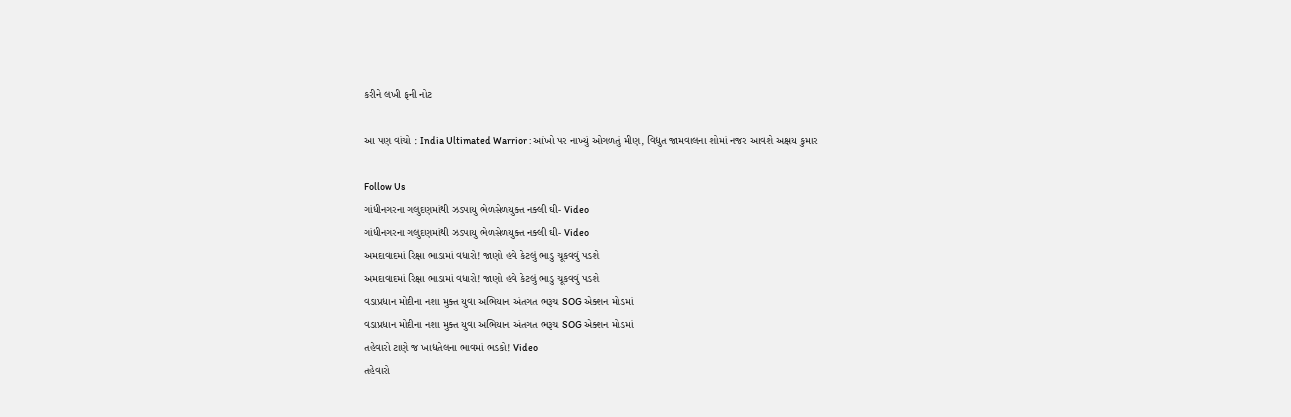કરીને લખી ફની નોટ

આ પણ વાંચો : India Ultimated Warrior : આંખો પર નાખ્યું ઓગળતું મીણ, વિદ્યુત જામવાલના શોમાં નજર આવશે અક્ષય કુમાર

Follow Us
ગાંધીનગરના ગલુદણમાંથી ઝડપાયુ ભેળસેળયુક્ત નક્લી ઘી- Video
ગાંધીનગરના ગલુદણમાંથી ઝડપાયુ ભેળસેળયુક્ત નક્લી ઘી- Video
અમદાવાદમાં રિક્ષા ભાડામાં વધારો! જાણો હવે કેટલું ભાડુ ચૂકવવું પડશે
અમદાવાદમાં રિક્ષા ભાડામાં વધારો! જાણો હવે કેટલું ભાડુ ચૂકવવું પડશે
વડાપ્રધાન મોદીના નશા મુક્ત યુવા અભિયાન અંતગત ભરૂચ SOG એક્શન મોડમાં
વડાપ્રધાન મોદીના નશા મુક્ત યુવા અભિયાન અંતગત ભરૂચ SOG એક્શન મોડમાં
તહેવારો ટાણે જ ખાદ્યતેલના ભાવમાં ભડકો! Video
તહેવારો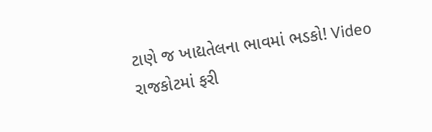ટાણે જ ખાદ્યતેલના ભાવમાં ભડકો! Video
રાજકોટમાં ફરી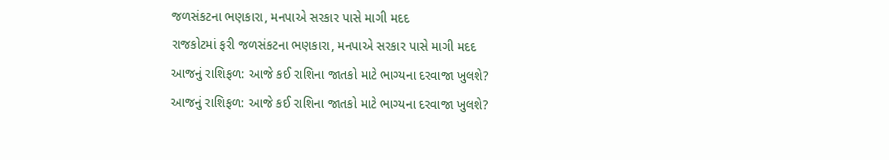જળસંકટના ભણકારા, મનપાએ સરકાર પાસે માગી મદદ
રાજકોટમાં ફરી જળસંકટના ભણકારા, મનપાએ સરકાર પાસે માગી મદદ
આજનું રાશિફળ: આજે કઈ રાશિના જાતકો માટે ભાગ્યના દરવાજા ખુલશે?
આજનું રાશિફળ: આજે કઈ રાશિના જાતકો માટે ભાગ્યના દરવાજા ખુલશે?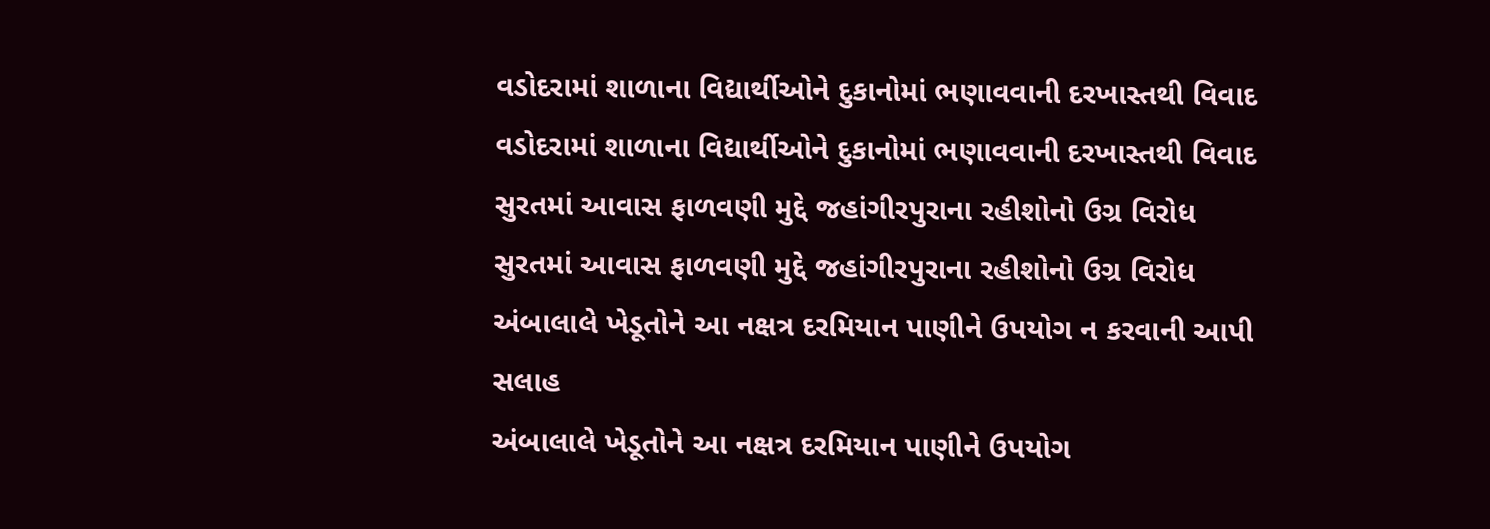વડોદરામાં શાળાના વિદ્યાર્થીઓને દુકાનોમાં ભણાવવાની દરખાસ્તથી વિવાદ
વડોદરામાં શાળાના વિદ્યાર્થીઓને દુકાનોમાં ભણાવવાની દરખાસ્તથી વિવાદ
સુરતમાં આવાસ ફાળવણી મુદ્દે જહાંગીરપુરાના રહીશોનો ઉગ્ર વિરોધ
સુરતમાં આવાસ ફાળવણી મુદ્દે જહાંગીરપુરાના રહીશોનો ઉગ્ર વિરોધ
અંબાલાલે ખેડૂતોને આ નક્ષત્ર દરમિયાન પાણીને ઉપયોગ ન કરવાની આપી સલાહ
અંબાલાલે ખેડૂતોને આ નક્ષત્ર દરમિયાન પાણીને ઉપયોગ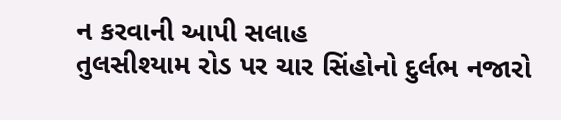ન કરવાની આપી સલાહ
તુલસીશ્યામ રોડ પર ચાર સિંહોનો દુર્લભ નજારો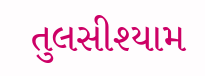તુલસીશ્યામ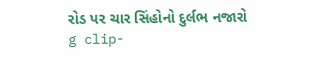રોડ પર ચાર સિંહોનો દુર્લભ નજારો
g clip-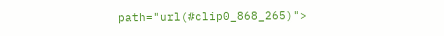path="url(#clip0_868_265)">